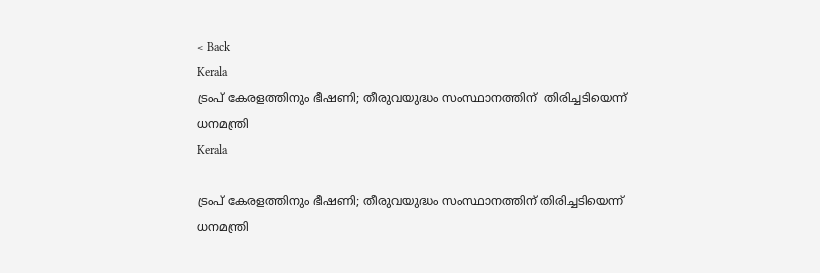< Back
Kerala
ട്രംപ് കേരളത്തിനും ഭീഷണി; തീരുവയുദ്ധം സംസ്ഥാനത്തിന്  തിരിച്ചടിയെന്ന് ധനമന്ത്രി
Kerala

ട്രംപ് കേരളത്തിനും ഭീഷണി; തീരുവയുദ്ധം സംസ്ഥാനത്തിന് തിരിച്ചടിയെന്ന് ധനമന്ത്രി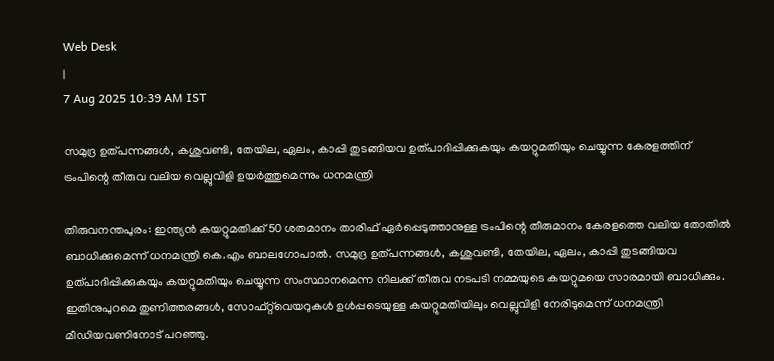Web Desk
|
7 Aug 2025 10:39 AM IST

സമുദ്ര ഉത്പന്നങ്ങൾ, കശുവണ്ടി, തേയില, ഏലം, കാപ്പി തുടങ്ങിയവ ഉത്പാദിപ്പിക്കുകയും കയറ്റുമതിയും ചെയ്യുന്ന കേരളത്തിന് ട്രംപിന്റെ തീരുവ വലിയ വെല്ലുവിളി ഉയർത്തുമെന്നും ധനമന്ത്രി

തിരുവനന്തപുരം: ഇന്ത്യൻ കയറ്റുമതിക്ക് 50 ശതമാനം താരിഫ് ഏർപ്പെടുത്താനുള്ള ട്രംപിന്റെ തീരുമാനം കേരളത്തെ വലിയ തോതിൽ ബാധിക്കുമെന്ന് ധനമന്ത്രി കെ.എം ബാലഗോപാൽ. സമുദ്ര ഉത്പന്നങ്ങൾ, കശുവണ്ടി, തേയില, ഏലം, കാപ്പി തുടങ്ങിയവ ഉത്പാദിപ്പിക്കുകയും കയറ്റുമതിയും ചെയ്യുന്ന സംസ്ഥാനമെന്ന നിലക്ക് തീരുവ നടപടി നമ്മയുടെ കയറ്റുമയെ സാരമായി ബാധിക്കും. ഇതിനുപുറമെ തുണിത്തരങ്ങൾ, സോഫ്റ്റ്‌വെയറുകൾ ഉൾപ്പടെയുള്ള കയറ്റുമതിയിലും വെല്ലുവിളി നേരിടുമെന്ന് ധനമന്ത്രി മീഡിയവണിനോട് പറഞ്ഞു.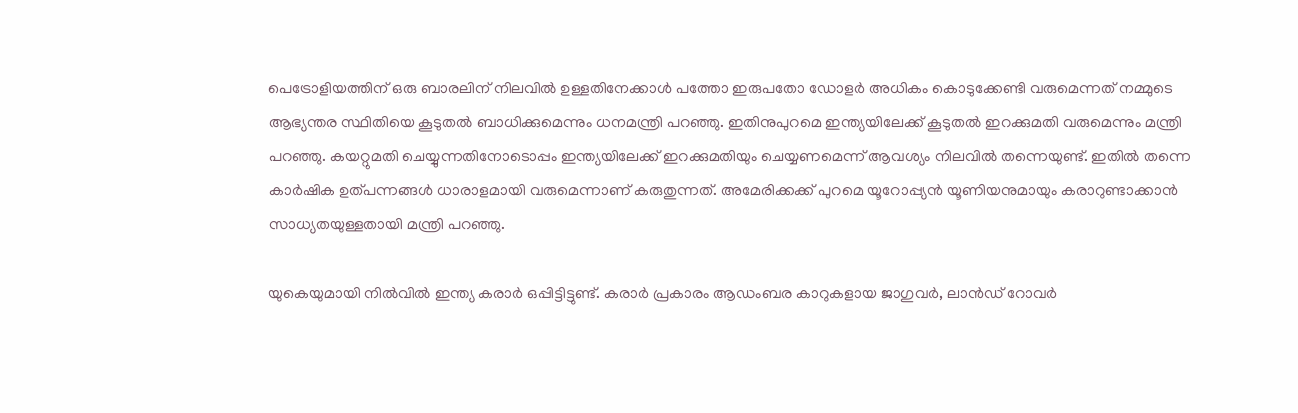പെട്രോളിയത്തിന് ഒരു ബാരലിന് നിലവിൽ ഉള്ളതിനേക്കാൾ പത്തോ ഇരുപതോ ഡോളർ അധികം കൊടുക്കേണ്ടി വരുമെന്നത് നമ്മുടെ ആഭ്യന്തര സ്ഥിതിയെ കൂടുതൽ ബാധിക്കുമെന്നും ധനമന്ത്രി പറഞ്ഞു. ഇതിനുപുറമെ ഇന്ത്യയിലേക്ക് കൂടുതൽ ഇറക്കുമതി വരുമെന്നും മന്ത്രി പറഞ്ഞു. കയറ്റുമതി ചെയ്യുന്നതിനോടൊപ്പം ഇന്ത്യയിലേക്ക് ഇറക്കുമതിയും ചെയ്യണമെന്ന് ആവശ്യം നിലവിൽ തന്നെയുണ്ട്. ഇതിൽ തന്നെ കാർഷിക ഉത്പന്നങ്ങൾ ധാരാളമായി വരുമെന്നാണ് കരുതുന്നത്. അമേരിക്കക്ക് പുറമെ യൂറോപ്പ്യൻ യൂണിയനുമായും കരാറുണ്ടാക്കാൻ സാധ്യതയുള്ളതായി മന്ത്രി പറഞ്ഞു.

യുകെയുമായി നിൽവിൽ ഇന്ത്യ കരാർ ഒപ്പിട്ടിട്ടുണ്ട്. കരാർ പ്രകാരം ആഡംബര കാറുകളായ ജാഗുവർ, ലാൻഡ് റോവർ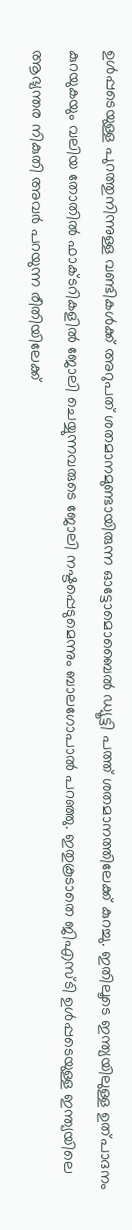ഉൾപ്പടെയുള്ള പുറത്തുനിന്നുള്ള വണ്ടികൾക്ക് അറുപത് ശതമാനമുണ്ടായിരുന്ന ഓട്ടോമൊബൈൽ ഡ്യൂട്ടി പത്ത് ശതമാനത്തിലേക്ക് കുറച്ചു. ഇതിലൂടെ ഇന്ത്യയിലുള്ള ഉത്പാദനം കുറയുകയും വലിയ തോതിൽ ഫാക്ടറികളിൽ ജോലി ചെയ്യുന്നവരുടെ ജോലി നഷ്ടപ്പെടുമെന്നും ബാലഗോപാൽ പറഞ്ഞു. ഇതുകൂടാതെ ജിഎസ്ടി ഉൾപ്പടെയുള്ള ഇന്ത്യയിലെ ആഭ്യന്തര നികുതി അവർ പറയുന്ന രീതിയിലേക്ക്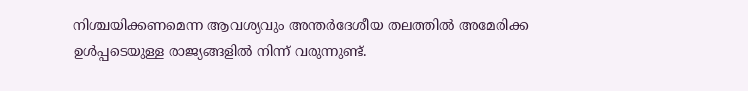നിശ്ചയിക്കണമെന്ന ആവശ്യവും അന്തർദേശീയ തലത്തിൽ അമേരിക്ക ഉൾപ്പടെയുള്ള രാജ്യങ്ങളിൽ നിന്ന് വരുന്നുണ്ട്.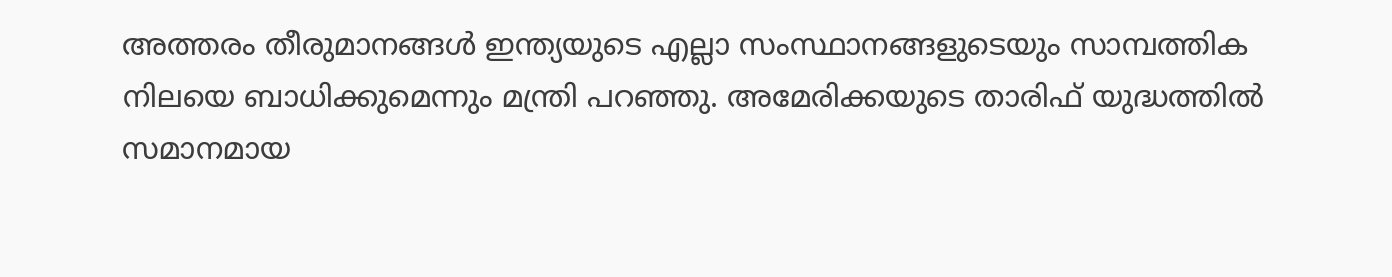അത്തരം തീരുമാനങ്ങൾ ഇന്ത്യയുടെ എല്ലാ സംസ്ഥാനങ്ങളുടെയും സാമ്പത്തിക നിലയെ ബാധിക്കുമെന്നും മന്ത്രി പറഞ്ഞു. അമേരിക്കയുടെ താരിഫ് യുദ്ധത്തിൽ സമാനമായ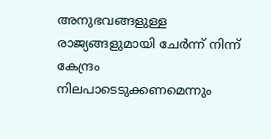അനുഭവങ്ങളുള്ള രാജ്യങ്ങളുമായി ചേർന്ന് നിന്ന് കേന്ദ്രം നിലപാടെടുക്കണമെന്നും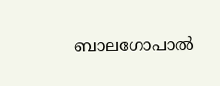ബാലഗോപാൽ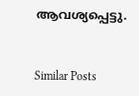ആവശ്യപ്പെട്ടു.


Similar Posts